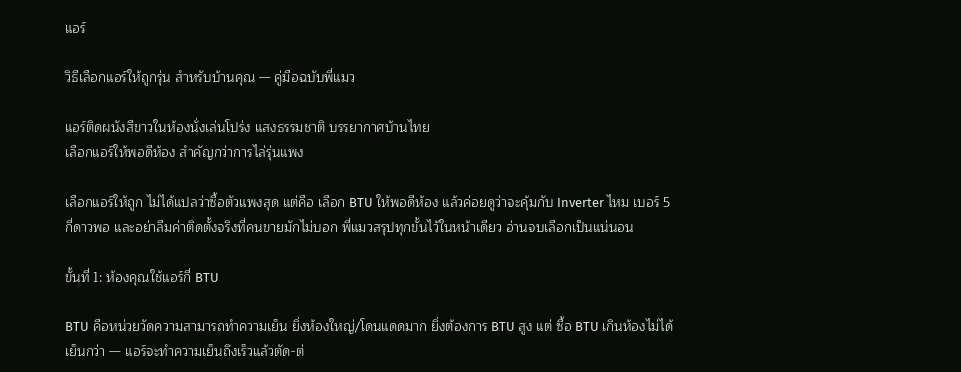แอร์

วิธีเลือกแอร์ให้ถูกรุ่น สำหรับบ้านคุณ — คู่มือฉบับพี่แมว

แอร์ติดผนังสีขาวในห้องนั่งเล่นโปร่ง แสงธรรมชาติ บรรยากาศบ้านไทย
เลือกแอร์ให้พอดีห้อง สำคัญกว่าการไล่รุ่นแพง

เลือกแอร์ให้ถูก ไม่ได้แปลว่าซื้อตัวแพงสุด แต่คือ เลือก BTU ให้พอดีห้อง แล้วค่อยดูว่าจะคุ้มกับ Inverter ไหม เบอร์ 5 กี่ดาวพอ และอย่าลืมค่าติดตั้งจริงที่คนขายมักไม่บอก พี่แมวสรุปทุกขั้นไว้ในหน้าเดียว อ่านจบเลือกเป็นแน่นอน

ขั้นที่ 1: ห้องคุณใช้แอร์กี่ BTU

BTU คือหน่วยวัดความสามารถทำความเย็น ยิ่งห้องใหญ่/โดนแดดมาก ยิ่งต้องการ BTU สูง แต่ ซื้อ BTU เกินห้องไม่ได้เย็นกว่า — แอร์จะทำความเย็นถึงเร็วแล้วตัด-ต่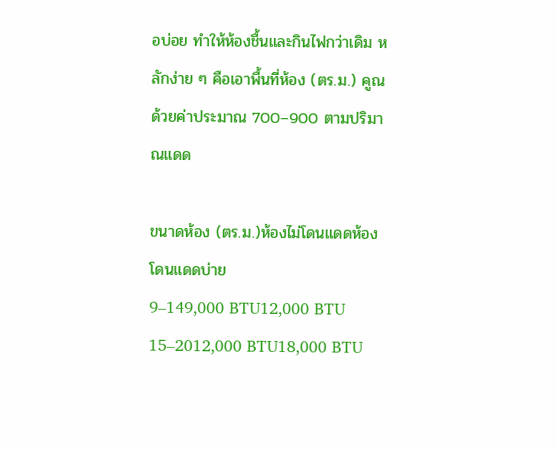อบ่อย ทำให้ห้องชื้นและกินไฟกว่าเดิม หลักง่าย ๆ คือเอาพื้นที่ห้อง (ตร.ม.) คูณด้วยค่าประมาณ 700–900 ตามปริมาณแดด

ขนาดห้อง (ตร.ม.)ห้องไม่โดนแดดห้องโดนแดดบ่าย
9–149,000 BTU12,000 BTU
15–2012,000 BTU18,000 BTU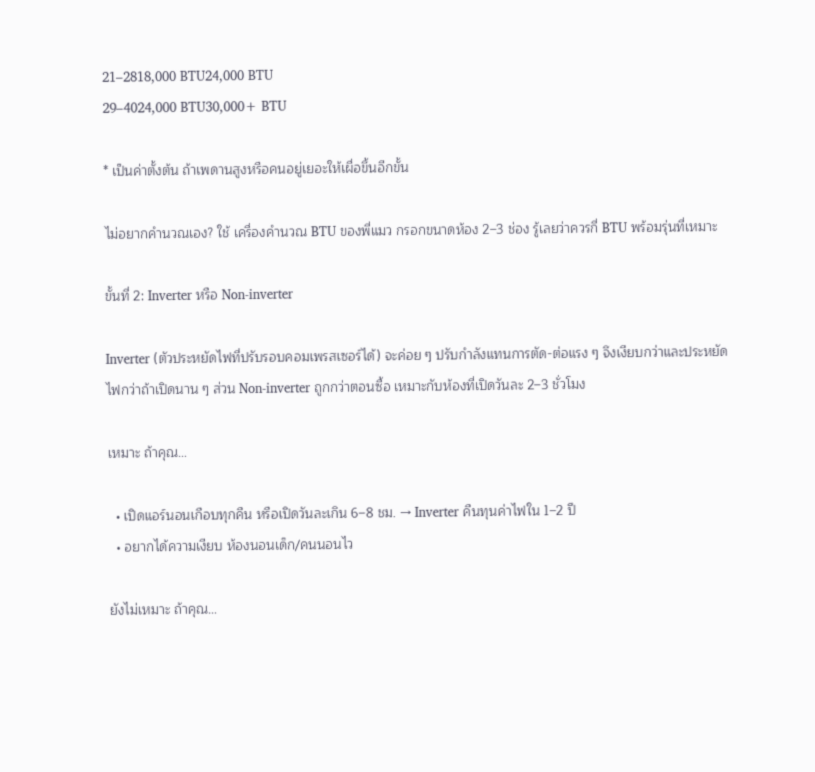21–2818,000 BTU24,000 BTU
29–4024,000 BTU30,000+ BTU

* เป็นค่าตั้งต้น ถ้าเพดานสูงหรือคนอยู่เยอะให้เผื่อขึ้นอีกขั้น

ไม่อยากคำนวณเอง? ใช้ เครื่องคำนวณ BTU ของพี่แมว กรอกขนาดห้อง 2–3 ช่อง รู้เลยว่าควรกี่ BTU พร้อมรุ่นที่เหมาะ

ขั้นที่ 2: Inverter หรือ Non-inverter

Inverter (ตัวประหยัดไฟที่ปรับรอบคอมเพรสเซอร์ได้) จะค่อย ๆ ปรับกำลังแทนการตัด-ต่อแรง ๆ จึงเงียบกว่าและประหยัดไฟกว่าถ้าเปิดนาน ๆ ส่วน Non-inverter ถูกกว่าตอนซื้อ เหมาะกับห้องที่เปิดวันละ 2–3 ชั่วโมง

เหมาะ ถ้าคุณ…

  • เปิดแอร์นอนเกือบทุกคืน หรือเปิดวันละเกิน 6–8 ชม. → Inverter คืนทุนค่าไฟใน 1–2 ปี
  • อยากได้ความเงียบ ห้องนอนเด็ก/คนนอนไว

ยังไม่เหมาะ ถ้าคุณ…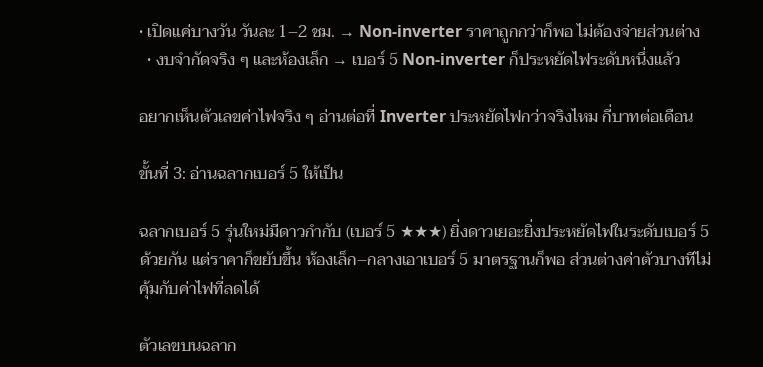• เปิดแค่บางวัน วันละ 1–2 ชม. → Non-inverter ราคาถูกกว่าก็พอ ไม่ต้องจ่ายส่วนต่าง
  • งบจำกัดจริง ๆ และห้องเล็ก → เบอร์ 5 Non-inverter ก็ประหยัดไฟระดับหนึ่งแล้ว

อยากเห็นตัวเลขค่าไฟจริง ๆ อ่านต่อที่ Inverter ประหยัดไฟกว่าจริงไหม กี่บาทต่อเดือน

ขั้นที่ 3: อ่านฉลากเบอร์ 5 ให้เป็น

ฉลากเบอร์ 5 รุ่นใหม่มีดาวกำกับ (เบอร์ 5 ★★★) ยิ่งดาวเยอะยิ่งประหยัดไฟในระดับเบอร์ 5 ด้วยกัน แต่ราคาก็ขยับขึ้น ห้องเล็ก–กลางเอาเบอร์ 5 มาตรฐานก็พอ ส่วนต่างค่าตัวบางทีไม่คุ้มกับค่าไฟที่ลดได้

ตัวเลขบนฉลาก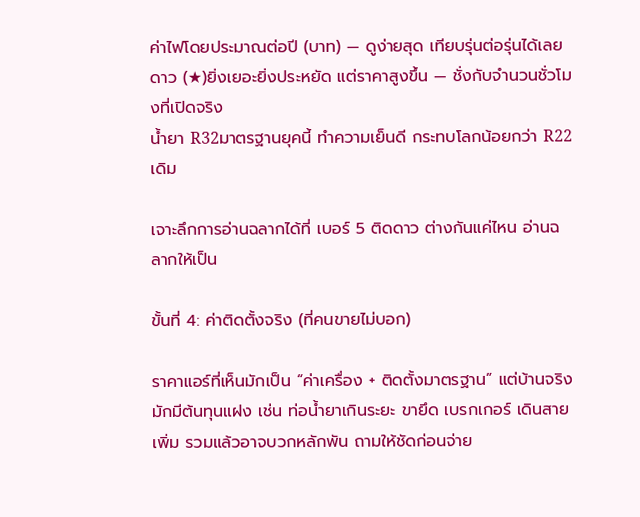ค่าไฟโดยประมาณต่อปี (บาท) — ดูง่ายสุด เทียบรุ่นต่อรุ่นได้เลย
ดาว (★)ยิ่งเยอะยิ่งประหยัด แต่ราคาสูงขึ้น — ชั่งกับจำนวนชั่วโมงที่เปิดจริง
น้ำยา R32มาตรฐานยุคนี้ ทำความเย็นดี กระทบโลกน้อยกว่า R22 เดิม

เจาะลึกการอ่านฉลากได้ที่ เบอร์ 5 ติดดาว ต่างกันแค่ไหน อ่านฉลากให้เป็น

ขั้นที่ 4: ค่าติดตั้งจริง (ที่คนขายไม่บอก)

ราคาแอร์ที่เห็นมักเป็น “ค่าเครื่อง + ติดตั้งมาตรฐาน” แต่บ้านจริงมักมีต้นทุนแฝง เช่น ท่อน้ำยาเกินระยะ ขายึด เบรกเกอร์ เดินสายเพิ่ม รวมแล้วอาจบวกหลักพัน ถามให้ชัดก่อนจ่าย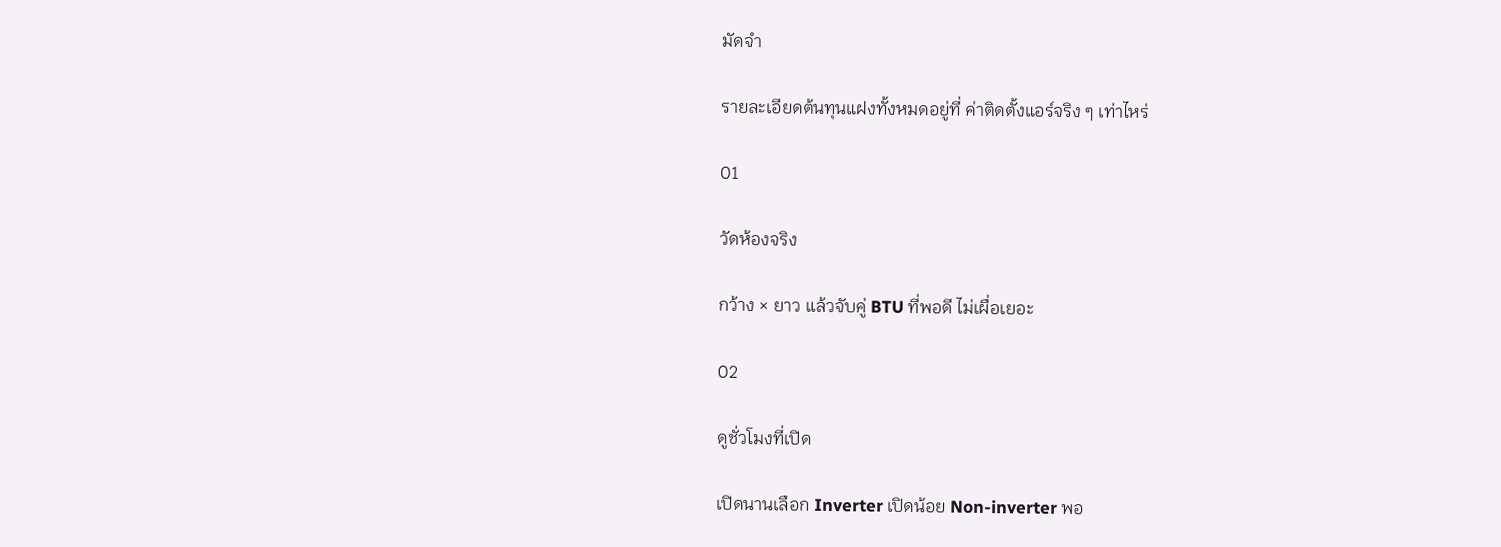มัดจำ

รายละเอียดต้นทุนแฝงทั้งหมดอยู่ที่ ค่าติดตั้งแอร์จริง ๆ เท่าไหร่

01

วัดห้องจริง

กว้าง × ยาว แล้วจับคู่ BTU ที่พอดี ไม่เผื่อเยอะ

02

ดูชั่วโมงที่เปิด

เปิดนานเลือก Inverter เปิดน้อย Non-inverter พอ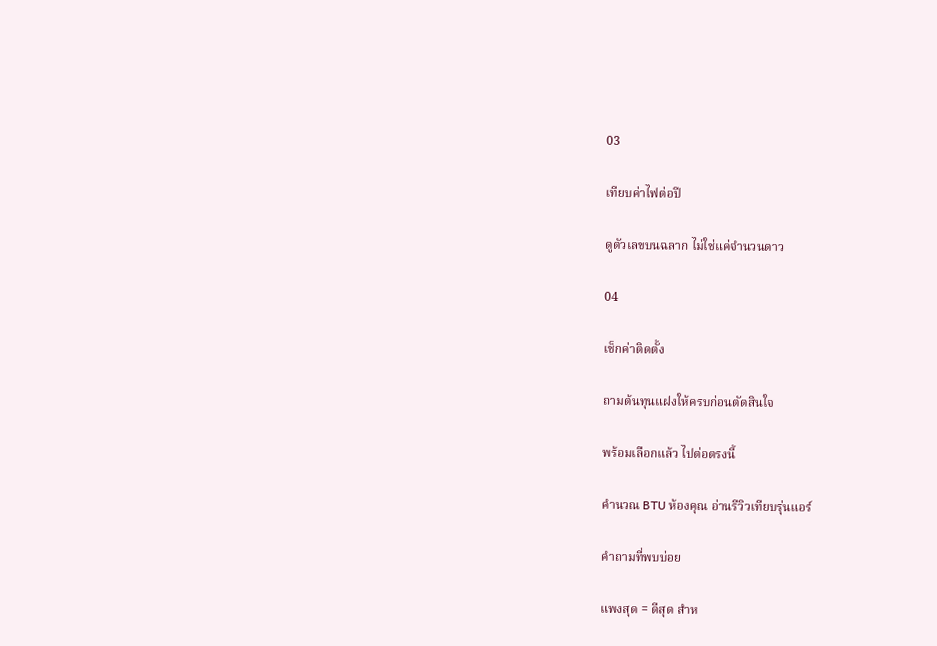03

เทียบค่าไฟต่อปี

ดูตัวเลขบนฉลาก ไม่ใช่แค่จำนวนดาว

04

เช็กค่าติดตั้ง

ถามต้นทุนแฝงให้ครบก่อนตัดสินใจ

พร้อมเลือกแล้ว ไปต่อตรงนี้

คำนวณ BTU ห้องคุณ อ่านรีวิวเทียบรุ่นแอร์

คำถามที่พบบ่อย

แพงสุด = ดีสุด สำห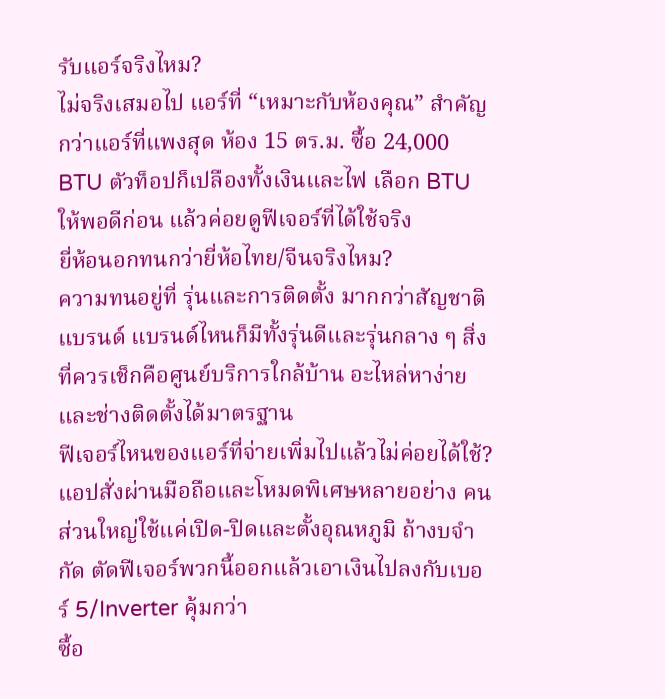รับแอร์จริงไหม?
ไม่จริงเสมอไป แอร์ที่ “เหมาะกับห้องคุณ” สำคัญกว่าแอร์ที่แพงสุด ห้อง 15 ตร.ม. ซื้อ 24,000 BTU ตัวท็อปก็เปลืองทั้งเงินและไฟ เลือก BTU ให้พอดีก่อน แล้วค่อยดูฟีเจอร์ที่ได้ใช้จริง
ยี่ห้อนอกทนกว่ายี่ห้อไทย/จีนจริงไหม?
ความทนอยู่ที่ รุ่นและการติดตั้ง มากกว่าสัญชาติแบรนด์ แบรนด์ไหนก็มีทั้งรุ่นดีและรุ่นกลาง ๆ สิ่งที่ควรเช็กคือศูนย์บริการใกล้บ้าน อะไหล่หาง่าย และช่างติดตั้งได้มาตรฐาน
ฟีเจอร์ไหนของแอร์ที่จ่ายเพิ่มไปแล้วไม่ค่อยได้ใช้?
แอปสั่งผ่านมือถือและโหมดพิเศษหลายอย่าง คนส่วนใหญ่ใช้แค่เปิด-ปิดและตั้งอุณหภูมิ ถ้างบจำกัด ตัดฟีเจอร์พวกนี้ออกแล้วเอาเงินไปลงกับเบอร์ 5/Inverter คุ้มกว่า
ซื้อ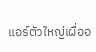แอร์ตัวใหญ่เผื่ออ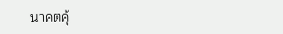นาคตคุ้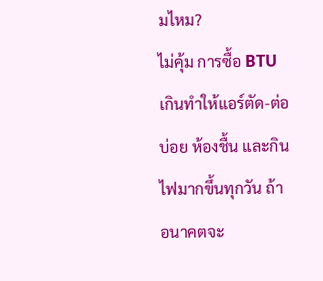มไหม?
ไม่คุ้ม การซื้อ BTU เกินทำให้แอร์ตัด-ต่อบ่อย ห้องชื้น และกินไฟมากขึ้นทุกวัน ถ้าอนาคตจะ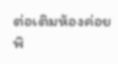ต่อเติมห้องค่อยพิ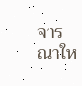จารณาให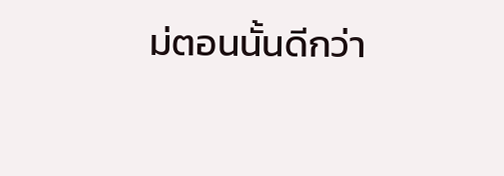ม่ตอนนั้นดีกว่า